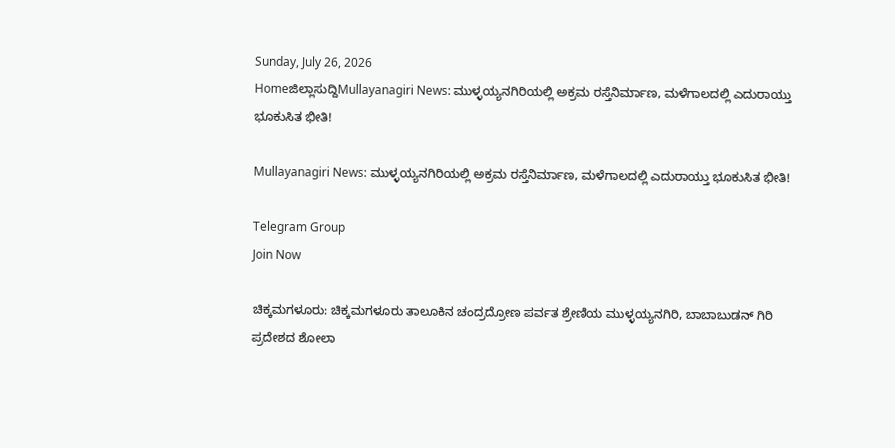Sunday, July 26, 2026
Homeಜಿಲ್ಲಾಸುದ್ದಿMullayanagiri News: ಮುಳ್ಳಯ್ಯನಗಿರಿಯಲ್ಲಿ ಅಕ್ರಮ ರಸ್ತೆನಿರ್ಮಾಣ, ಮಳೆಗಾಲದಲ್ಲಿ ಎದುರಾಯ್ತು ಭೂಕುಸಿತ ಭೀತಿ!

Mullayanagiri News: ಮುಳ್ಳಯ್ಯನಗಿರಿಯಲ್ಲಿ ಅಕ್ರಮ ರಸ್ತೆನಿರ್ಮಾಣ, ಮಳೆಗಾಲದಲ್ಲಿ ಎದುರಾಯ್ತು ಭೂಕುಸಿತ ಭೀತಿ!

Telegram Group
Join Now

ಚಿಕ್ಕಮಗಳೂರು: ಚಿಕ್ಕಮಗಳೂರು ತಾಲೂಕಿನ ಚಂದ್ರದ್ರೋಣ ಪರ್ವತ ಶ್ರೇಣಿಯ ಮುಳ್ಳಯ್ಯನಗಿರಿ, ಬಾಬಾಬುಡನ್ ಗಿರಿ ಪ್ರದೇಶದ ಶೋಲಾ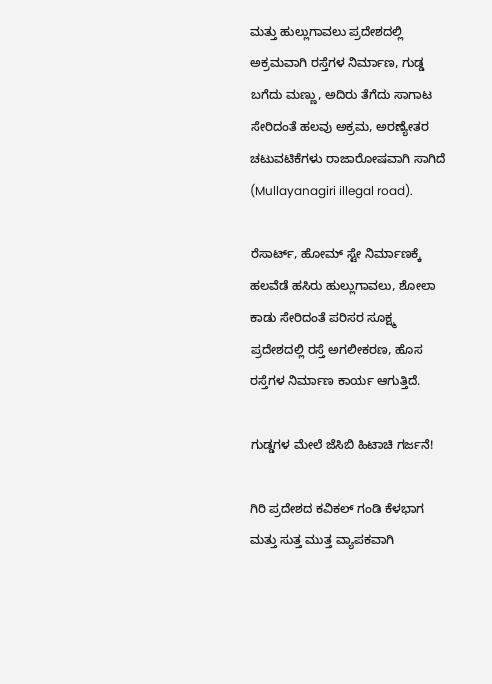ಮತ್ತು ಹುಲ್ಲುಗಾವಲು ಪ್ರದೇಶದಲ್ಲಿ ಅಕ್ರಮವಾಗಿ ರಸ್ತೆಗಳ ನಿರ್ಮಾಣ, ಗುಡ್ಡ ಬಗೆದು ಮಣ್ಣು, ಅದಿರು ತೆಗೆದು ಸಾಗಾಟ ಸೇರಿದಂತೆ ಹಲವು ಅಕ್ರಮ, ಅರಣ್ಯೇತರ ಚಟುವಟಿಕೆಗಳು ರಾಜಾರೋಷವಾಗಿ ಸಾಗಿದೆ (Mullayanagiri illegal road).

ರೆಸಾರ್ಟ್, ಹೋಮ್ ಸ್ಟೇ ನಿರ್ಮಾಣಕ್ಕೆ ಹಲವೆಡೆ ಹಸಿರು ಹುಲ್ಲುಗಾವಲು, ಶೋಲಾ ಕಾಡು ಸೇರಿದಂತೆ ಪರಿಸರ ಸೂಕ್ಷ್ಮ ಪ್ರದೇಶದಲ್ಲಿ ರಸ್ತೆ ಅಗಲೀಕರಣ, ಹೊಸ ರಸ್ತೆಗಳ ನಿರ್ಮಾಣ ಕಾರ್ಯ ಆಗುತ್ತಿದೆ.

ಗುಡ್ಡಗಳ ಮೇಲೆ ಜೆಸಿಬಿ ಹಿಟಾಚಿ ಗರ್ಜನೆ!

ಗಿರಿ ಪ್ರದೇಶದ ಕವಿಕಲ್ ಗಂಡಿ ಕೆಳಭಾಗ ಮತ್ತು ಸುತ್ತ ಮುತ್ತ ವ್ಯಾಪಕವಾಗಿ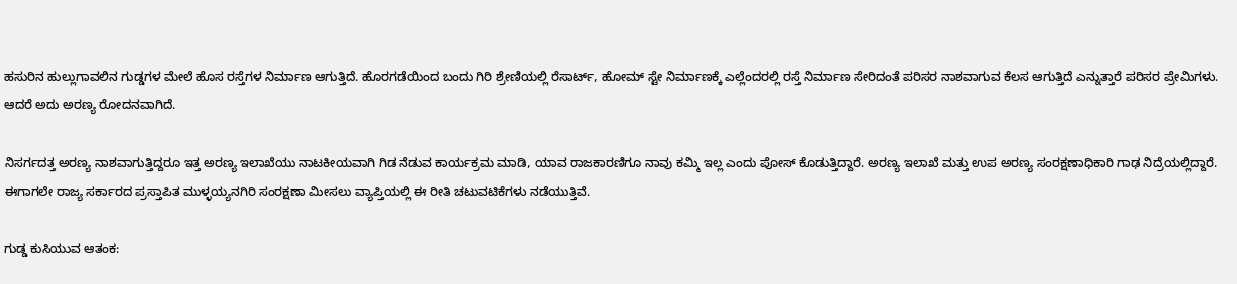ಹಸುರಿನ ಹುಲ್ಲುಗಾವಲಿನ ಗುಡ್ಡಗಳ ಮೇಲೆ ಹೊಸ ರಸ್ತೆಗಳ ನಿರ್ಮಾಣ ಆಗುತ್ತಿದೆ. ಹೊರಗಡೆಯಿಂದ ಬಂದು ಗಿರಿ ಶ್ರೇಣಿಯಲ್ಲಿ ರೆಸಾರ್ಟ್, ಹೋಮ್ ಸ್ಟೇ ನಿರ್ಮಾಣಕ್ಕೆ ಎಲ್ಲೆಂದರಲ್ಲಿ ರಸ್ತೆ ನಿರ್ಮಾಣ ಸೇರಿದಂತೆ ಪರಿಸರ ನಾಶವಾಗುವ ಕೆಲಸ ಆಗುತ್ತಿದೆ ಎನ್ನುತ್ತಾರೆ ಪರಿಸರ ಪ್ರೇಮಿಗಳು. ಆದರೆ ಅದು ಅರಣ್ಯ ರೋದನವಾಗಿದೆ.

ನಿಸರ್ಗದತ್ತ ಅರಣ್ಯ ನಾಶವಾಗುತ್ತಿದ್ದರೂ ಇತ್ತ ಅರಣ್ಯ ಇಲಾಖೆಯು ನಾಟಕೀಯವಾಗಿ ಗಿಡ ನೆಡುವ ಕಾರ್ಯಕ್ರಮ ಮಾಡಿ, ಯಾವ ರಾಜಕಾರಣಿಗೂ ನಾವು ಕಮ್ಮಿ ಇಲ್ಲ ಎಂದು ಪೋಸ್ ಕೊಡುತ್ತಿದ್ದಾರೆ. ಅರಣ್ಯ ಇಲಾಖೆ ಮತ್ತು ಉಪ ಅರಣ್ಯ ಸಂರಕ್ಷಣಾಧಿಕಾರಿ ಗಾಢ ನಿದ್ರೆಯಲ್ಲಿದ್ದಾರೆ. ಈಗಾಗಲೇ ರಾಜ್ಯ ಸರ್ಕಾರದ ಪ್ರಸ್ತಾಪಿತ ಮುಳ್ಳಯ್ಯನಗಿರಿ ಸಂರಕ್ಷಣಾ ಮೀಸಲು ವ್ಯಾಪ್ತಿಯಲ್ಲಿ ಈ ರೀತಿ ಚಟುವಟಿಕೆಗಳು ನಡೆಯುತ್ತಿವೆ.

ಗುಡ್ಡ ಕುಸಿಯುವ ಆತಂಕ: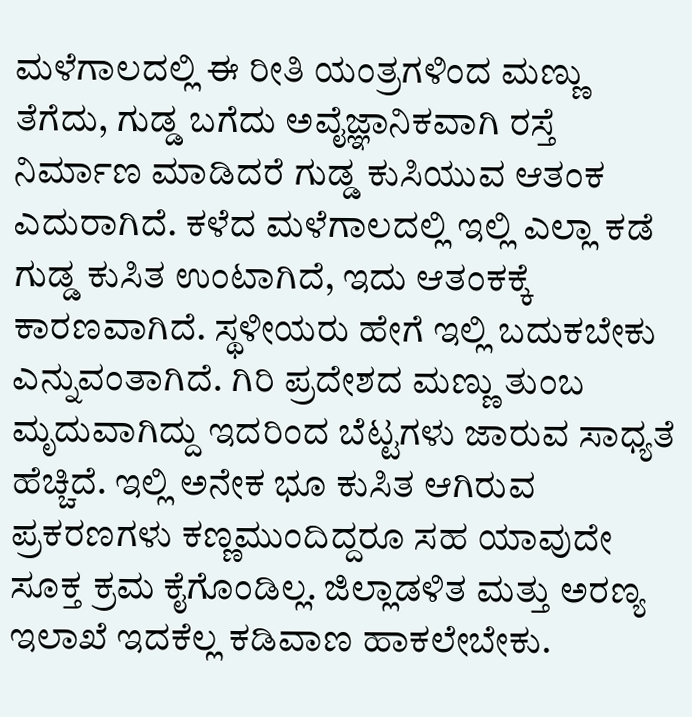ಮಳೆಗಾಲದಲ್ಲಿ ಈ ರೀತಿ ಯಂತ್ರಗಳಿಂದ ಮಣ್ಣು ತೆಗೆದು, ಗುಡ್ಡ ಬಗೆದು ಅವೈಜ್ಞಾನಿಕವಾಗಿ ರಸ್ತೆ ನಿರ್ಮಾಣ ಮಾಡಿದರೆ ಗುಡ್ಡ ಕುಸಿಯುವ ಆತಂಕ ಎದುರಾಗಿದೆ. ಕಳೆದ ಮಳೆಗಾಲದಲ್ಲಿ ಇಲ್ಲಿ ಎಲ್ಲಾ ಕಡೆ ಗುಡ್ಡ ಕುಸಿತ ಉಂಟಾಗಿದೆ, ಇದು ಆತಂಕಕ್ಕೆ ಕಾರಣವಾಗಿದೆ. ಸ್ಥಳೀಯರು ಹೇಗೆ ಇಲ್ಲಿ ಬದುಕಬೇಕು ಎನ್ನುವಂತಾಗಿದೆ. ಗಿರಿ ಪ್ರದೇಶದ ಮಣ್ಣು ತುಂಬ ಮೃದುವಾಗಿದ್ದು ಇದರಿಂದ ಬೆಟ್ಟಗಳು ಜಾರುವ ಸಾಧ್ಯತೆ ಹೆಚ್ಚಿದೆ. ಇಲ್ಲಿ ಅನೇಕ ಭೂ ಕುಸಿತ ಆಗಿರುವ ಪ್ರಕರಣಗಳು ಕಣ್ಣಮುಂದಿದ್ದರೂ ಸಹ ಯಾವುದೇ ಸೂಕ್ತ ಕ್ರಮ ಕೈಗೊಂಡಿಲ್ಲ. ಜಿಲ್ಲಾಡಳಿತ ಮತ್ತು ಅರಣ್ಯ ಇಲಾಖೆ ಇದಕೆಲ್ಲ ಕಡಿವಾಣ ಹಾಕಲೇಬೇಕು.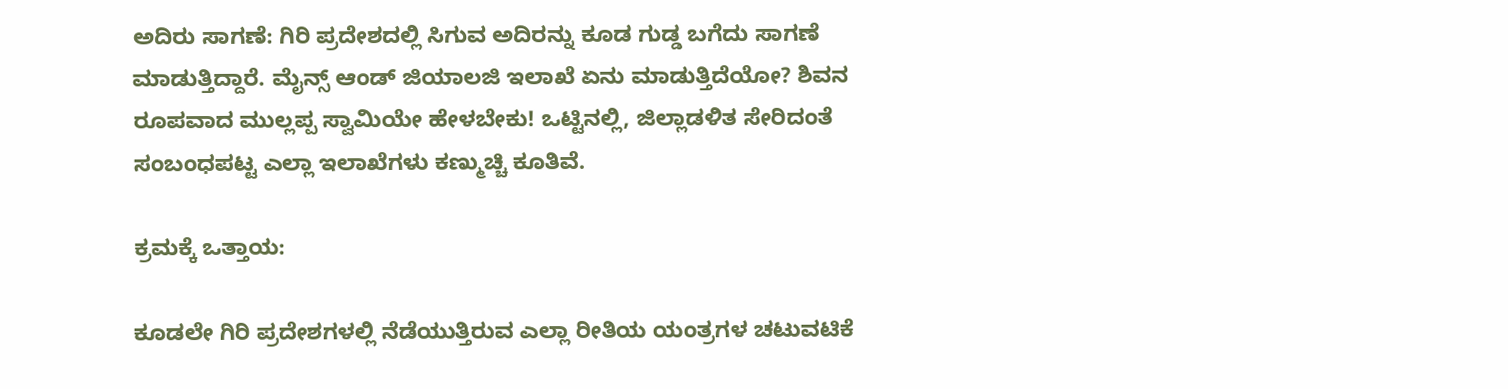ಅದಿರು ಸಾಗಣೆ: ಗಿರಿ ಪ್ರದೇಶದಲ್ಲಿ ಸಿಗುವ ಅದಿರನ್ನು ಕೂಡ ಗುಡ್ಡ ಬಗೆದು ಸಾಗಣೆ ಮಾಡುತ್ತಿದ್ದಾರೆ. ಮೈನ್ಸ್ ಆಂಡ್ ಜಿಯಾಲಜಿ ಇಲಾಖೆ ಏನು ಮಾಡುತ್ತಿದೆಯೋ? ಶಿವನ ರೂಪವಾದ ಮುಲ್ಲಪ್ಪ ಸ್ವಾಮಿಯೇ ಹೇಳಬೇಕು! ಒಟ್ಟಿನಲ್ಲಿ, ಜಿಲ್ಲಾಡಳಿತ ಸೇರಿದಂತೆ ಸಂಬಂಧಪಟ್ಟ ಎಲ್ಲಾ ಇಲಾಖೆಗಳು ಕಣ್ಮುಚ್ಚಿ ಕೂತಿವೆ.

ಕ್ರಮಕ್ಕೆ ಒತ್ತಾಯ:

ಕೂಡಲೇ ಗಿರಿ ಪ್ರದೇಶಗಳಲ್ಲಿ ನೆಡೆಯುತ್ತಿರುವ ಎಲ್ಲಾ ರೀತಿಯ ಯಂತ್ರಗಳ ಚಟುವಟಿಕೆ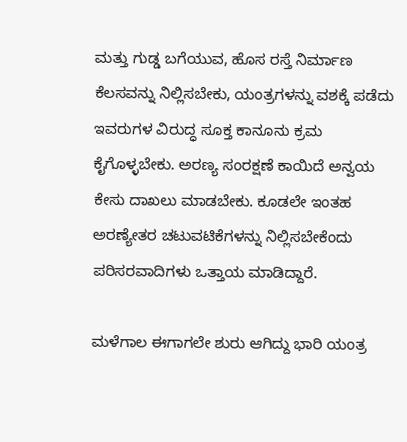ಮತ್ತು ಗುಡ್ಡ ಬಗೆಯುವ, ಹೊಸ ರಸ್ತೆ ನಿರ್ಮಾಣ ಕೆಲಸವನ್ನು ನಿಲ್ಲಿಸಬೇಕು, ಯಂತ್ರಗಳನ್ನು ವಶಕ್ಕೆ ಪಡೆದು ಇವರುಗಳ ವಿರುದ್ಧ ಸೂಕ್ತ ಕಾನೂನು ಕ್ರಮ ಕೈಗೊಳ್ಳಬೇಕು. ಅರಣ್ಯ ಸಂರಕ್ಷಣೆ ಕಾಯಿದೆ ಅನ್ವಯ ಕೇಸು ದಾಖಲು ಮಾಡಬೇಕು. ಕೂಡಲೇ ಇಂತಹ ಅರಣ್ಯೇತರ ಚಟುವಟಿಕೆಗಳನ್ನು ನಿಲ್ಲಿಸಬೇಕೆಂದು ಪರಿಸರವಾದಿಗಳು ಒತ್ತಾಯ ಮಾಡಿದ್ದಾರೆ.

ಮಳೆಗಾಲ ಈಗಾಗಲೇ ಶುರು ಆಗಿದ್ದು ಭಾರಿ ಯಂತ್ರ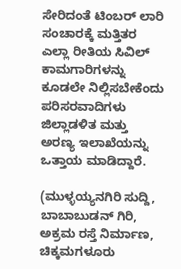ಸೇರಿದಂತೆ ಟಿಂಬರ್ ಲಾರಿ ಸಂಚಾರಕ್ಕೆ ಮತ್ತಿತರ ಎಲ್ಲಾ ರೀತಿಯ ಸಿವಿಲ್ ಕಾಮಗಾರಿಗಳನ್ನು ಕೂಡಲೇ ನಿಲ್ಲಿಸಬೇಕೆಂದು ಪರಿಸರವಾದಿಗಳು ಜಿಲ್ಲಾಡಳಿತ ಮತ್ತು ಅರಣ್ಯ ಇಲಾಖೆಯನ್ನು ಒತ್ತಾಯ ಮಾಡಿದ್ದಾರೆ.

(ಮುಳ್ಳಯ್ಯನಗಿರಿ ಸುದ್ದಿ, ಬಾಬಾಬುಡನ್ ಗಿರಿ, ಅಕ್ರಮ ರಸ್ತೆ ನಿರ್ಮಾಣ, ಚಿಕ್ಕಮಗಳೂರು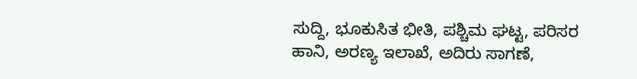ಸುದ್ದಿ, ಭೂಕುಸಿತ ಭೀತಿ, ಪಶ್ಚಿಮ ಘಟ್ಟ, ಪರಿಸರ ಹಾನಿ, ಅರಣ್ಯ ಇಲಾಖೆ, ಅದಿರು ಸಾಗಣೆ,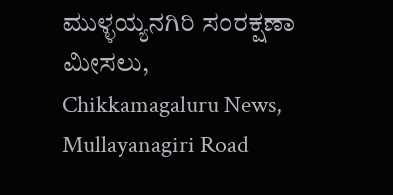ಮುಳ್ಳಯ್ಯನಗಿರಿ ಸಂರಕ್ಷಣಾ ಮೀಸಲು, Chikkamagaluru News, Mullayanagiri Road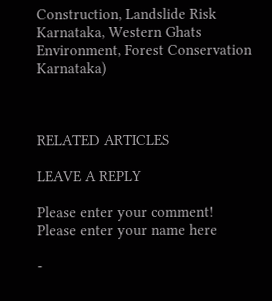Construction, Landslide Risk Karnataka, Western Ghats Environment, Forest Conservation Karnataka)



RELATED ARTICLES

LEAVE A REPLY

Please enter your comment!
Please enter your name here

-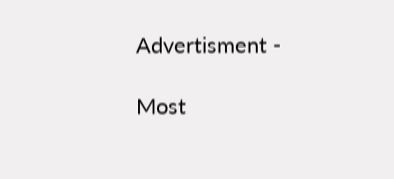Advertisment -

Most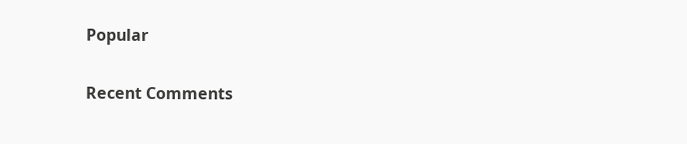Popular

Recent Comments